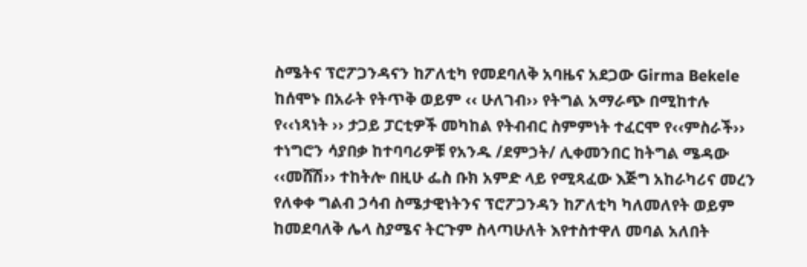ስሜትና ፕሮፖጋንዳናን ከፖለቲካ የመደባለቅ አባዜና አደጋው Girma Bekele
ከሰሞኑ በአራት የትጥቅ ወይም ‹‹ ሁለገብ›› የትግል አማራጭ በሚከተሉ የ‹‹ነጻነት ›› ታጋይ ፓርቲዎች መካከል የትብብር ስምምነት ተፈርሞ የ‹‹ምስራች›› ተነግሮን ሳያበቃ ከተባባሪዎቹ የአንዱ /ደምኃት/ ሊቀመንበር ከትግል ሜዳው ‹‹መሸሽ›› ተከትሎ በዚሁ ፌስ ቡክ አምድ ላይ የሚጻፈው እጅግ አከራካሪና መረን የለቀቀ ግልብ ኃሳብ ስሜታዊነትንና ፕሮፖጋንዳን ከፖለቲካ ካለመለየት ወይም ከመደባለቅ ሌላ ስያሜና ትርጉም ስላጣሁለት እየተስተዋለ መባል አለበት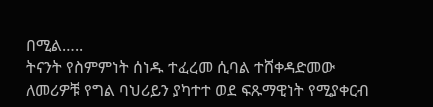በሚል…..
ትናንት የስምምነት ሰነዱ ተፈረመ ሲባል ተሸቀዳድመው ለመሪዎቹ የግል ባህሪይን ያካተተ ወደ ፍጹማዊነት የሚያቀርብ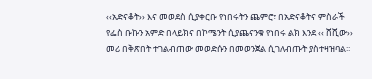‹‹አድናቆት›› እና መወደስ ሲያቀርቡ የነበሩትን ጨምሮ፣ በአድናቆትና ምስራች የፌስ ቡኩን አምድ በላይክና በኮሜንት ሲያጨናንቁ የነበሩ ልክ እንደ ‹‹ ሸሺው›› መሪ በቅጽበት ተገልብጠው መወድሱን በመወንጀል ሲገለብጡት ያስተዛዝባል፡፡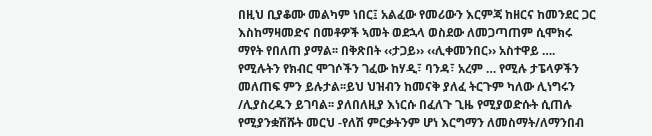በዚህ ቢያቆሙ መልካም ነበር፤ አልፈው የመሪውን እርምጃ ከዘርና ከመንደር ጋር እስከማዛመድና በመቶዎች ኣመት ወደኋላ ወስደው ለመጋጣጠም ሲሞክሩ ማየት የበለጠ ያማል፡፡ በቅጽበት ‹‹ታጋይ›› ‹‹ሊቀመንበር›› አስተዋይ …. የሚሉትን የክብር ሞገሶችን ገፈው ከሃዲ፣ ባንዳ፣ አረም … የሚሉ ታፔላዎችን መለጠፍ ምን ይሉታል፡፡ይህ ህዝብን ከመናቅ ያለፈ ትርጉም ካለው ሊነግሩን /ሊያስረዱን ይገባል፡፡ ያለበለዚያ እነርሱ በፈለጉ ጊዜ የሚያወድሱት ሲጠሉ የሚያንቋሽሹት መርህ -የለሽ ምርቃትንም ሆነ እርግማን ለመስማት/ለማንበብ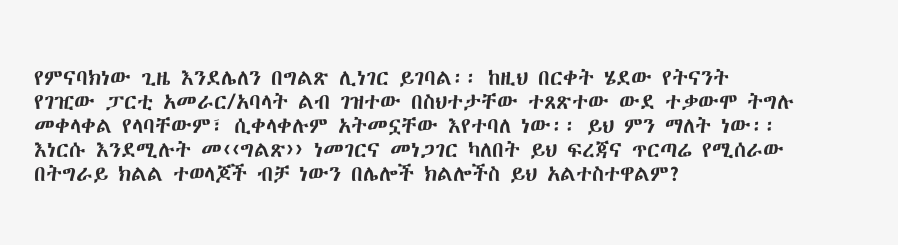የምናባክነው ጊዜ እንደሌለን በግልጽ ሊነገር ይገባል፡፡ ከዚህ በርቀት ሄደው የትናንት የገዢው ፓርቲ አመራር/አባላት ልብ ገዝተው በስህተታቸው ተጸጽተው ውደ ተቃውሞ ትግሉ መቀላቀል የላባቸውም፣ ሲቀላቀሉም አትመኗቸው እየተባለ ነው፡፡ ይህ ምን ማለት ነው፡፡ እነርሱ እንደሚሉት መ‹‹ግልጽ›› ነመገርና መነጋገር ካለበት ይህ ፍረጃና ጥርጣሬ የሚሰራው በትግራይ ክልል ተወላጆች ብቻ ነውን በሌሎች ክልሎችስ ይህ አልተስተዋልም?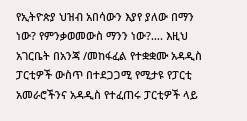የኢትዮጵያ ህዝብ አበሳውን እያየ ያለው በማን ነው? የምንቃወመውስ ማንን ነው?…. እዚህ አገርቤት በአንጃ /መከፋፈል የተቋቋሙ አዳዲስ ፓርቲዎች ውስጥ በተደጋጋሚ የሚታዩ የፓርቲ አመራሮችንና አዳዲስ የተፈጠሩ ፓርቲዎች ላይ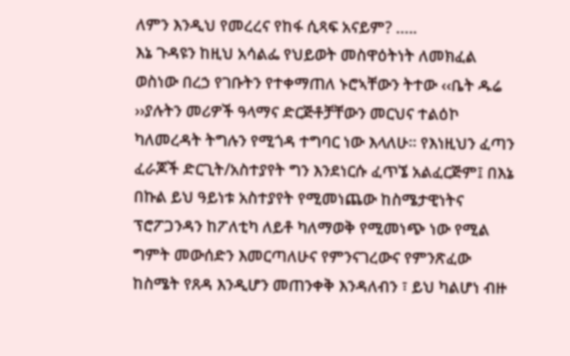ለምን እንዲህ የመረረና የከፋ ሲጻፍ አናይም? …..
እኔ ጉዳዩን ከዚህ አሳልፌ የህይወት መስዋዕትነት ለመክፈል ወስነው በረኃ የገቡትን የተቀማጠለ ኑሮኣቸውን ትተው ‹‹ቤት ዱሬ ››ያሉትን መሪዎች ዓላማና ድርጅቶቻቸውን መርህና ተልዕኮ ካለመረዳት ትግሉን የሚጎዳ ተግባር ነው እላለሁ፡፡ የእነዚህን ፈጣን ፈራጆች ድርጊት/አስተያየት ግን እንደነርሱ ፈጥኜ አልፈርጅም፤ በእኔ በኩል ይህ ዓይነቱ አስተያየት የሚመነጨው ከስሜታዊነትና ፕሮፖጋንዳን ከፖለቲካ ለይቶ ካለማወቅ የሚመነጭ ነው የሚል ግምት መውሰድን እመርጣለሁና የምንናገረውና የምንጽፈው ከስሜት የጸዳ እንዲሆን መጠንቀቅ እንዳለብን ፣ ይህ ካልሆነ ብዙ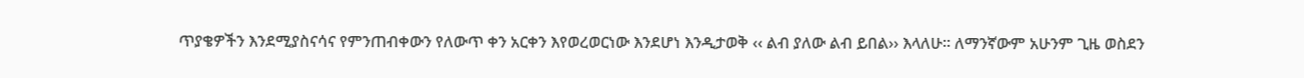ጥያቄዎችን እንደሚያስናሳና የምንጠብቀውን የለውጥ ቀን አርቀን እየወረወርነው እንደሆነ እንዲታወቅ ‹‹ ልብ ያለው ልብ ይበል›› እላለሁ፡፡ ለማንኛውም አሁንም ጊዜ ወስደን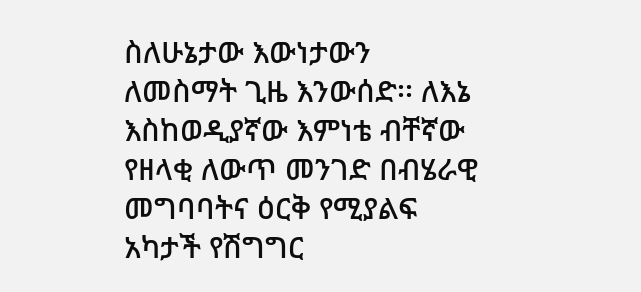ስለሁኔታው እውነታውን ለመስማት ጊዜ እንውሰድ፡፡ ለእኔ እስከወዲያኛው እምነቴ ብቸኛው የዘላቂ ለውጥ መንገድ በብሄራዊ መግባባትና ዕርቅ የሚያልፍ አካታች የሽግግር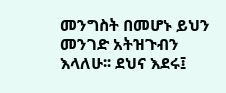መንግስት በመሆኑ ይህን መንገድ አትዝጉብን እላለሁ፡፡ ደህና እደሩ፤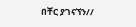በቸር ያገናኘን//